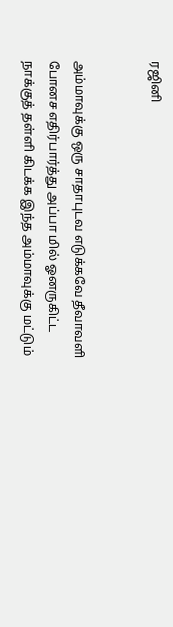ரஜினி


அம்மாவுக்கு ஒரு சாதாபுடவ எடுக்கவே தீவாவளி போனச எதிர்பார்த்து அப்பா மில் ஓனருகிட்ட நாக்குத் தள்ளி கிடக்க இந்த அம்மாவுக்கு மட்டும்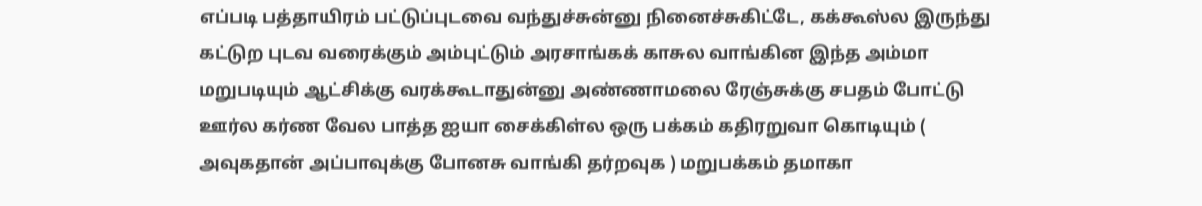எப்படி பத்தாயிரம் பட்டுப்புடவை வந்துச்சுன்னு நினைச்சுகிட்டே, கக்கூஸ்ல இருந்து கட்டுற புடவ வரைக்கும் அம்புட்டும் அரசாங்கக் காசுல வாங்கின இந்த அம்மா மறுபடியும் ஆட்சிக்கு வரக்கூடாதுன்னு அண்ணாமலை ரேஞ்சுக்கு சபதம் போட்டு ஊர்ல கர்ண வேல பாத்த ஐயா சைக்கிள்ல ஒரு பக்கம் கதிரறுவா கொடியும் ( அவுகதான் அப்பாவுக்கு போனசு வாங்கி தர்றவுக ) மறுபக்கம் தமாகா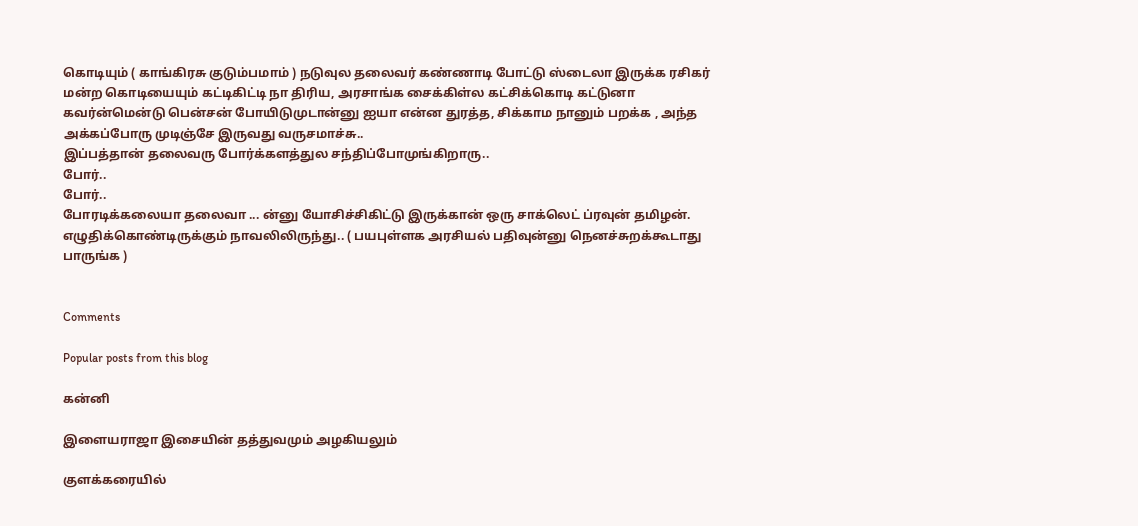கொடியும் ( காங்கிரசு குடும்பமாம் ) நடுவுல தலைவர் கண்ணாடி போட்டு ஸ்டைலா இருக்க ரசிகர் மன்ற கொடியையும் கட்டிகிட்டி நா திரிய, அரசாங்க சைக்கிள்ல கட்சிக்கொடி கட்டுனா கவர்ன்மென்டு பென்சன் போயிடுமுடான்னு ஐயா என்ன துரத்த, சிக்காம நானும் பறக்க , அந்த அக்கப்போரு முடிஞ்சே இருவது வருசமாச்சு..
இப்பத்தான் தலைவரு போர்க்களத்துல சந்திப்போமுங்கிறாரு..
போர்..
போர்..
போரடிக்கலையா தலைவா ... ன்னு யோசிச்சிகிட்டு இருக்கான் ஒரு சாக்லெட் ப்ரவுன் தமிழன்.
எழுதிக்கொண்டிருக்கும் நாவலிலிருந்து.. ( பயபுள்ளக அரசியல் பதிவுன்னு நெனச்சுறக்கூடாது பாருங்க )


Comments

Popular posts from this blog

கன்னி

இளையராஜா இசையின் தத்துவமும் அழகியலும்

குளக்கரையில்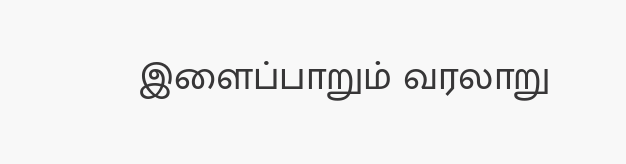இளைப்பாறும் வரலாறு